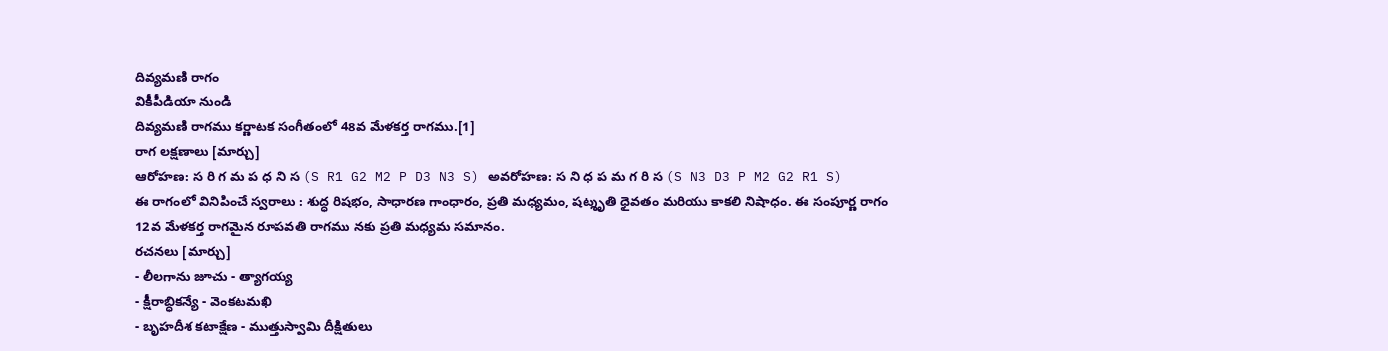దివ్యమణి రాగం
వికీపీడియా నుండి
దివ్యమణి రాగము కర్ణాటక సంగీతంలో 48వ మేళకర్త రాగము.[1]
రాగ లక్షణాలు [మార్చు]
ఆరోహణ: స రి గ మ ప ధ ని స (S R1 G2 M2 P D3 N3 S) అవరోహణ: స ని ధ ప మ గ రి స (S N3 D3 P M2 G2 R1 S)
ఈ రాగంలో వినిపించే స్వరాలు : శుద్ధ రిషభం, సాధారణ గాంధారం, ప్రతి మధ్యమం, షట్శృతి ధైవతం మరియు కాకలి నిషాధం. ఈ సంపూర్ణ రాగం 12వ మేళకర్త రాగమైన రూపవతి రాగము నకు ప్రతి మధ్యమ సమానం.
రచనలు [మార్చు]
- లీలగాను జూచు - త్యాగయ్య
- క్షీరాబ్ధికన్యే - వెంకటమఖి
- బృహదీశ కటాక్షేణ - ముత్తుస్వామి దీక్షితులు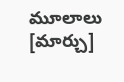మూలాలు [మార్చు]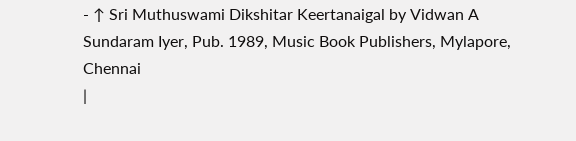- ↑ Sri Muthuswami Dikshitar Keertanaigal by Vidwan A Sundaram Iyer, Pub. 1989, Music Book Publishers, Mylapore, Chennai
|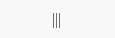|||